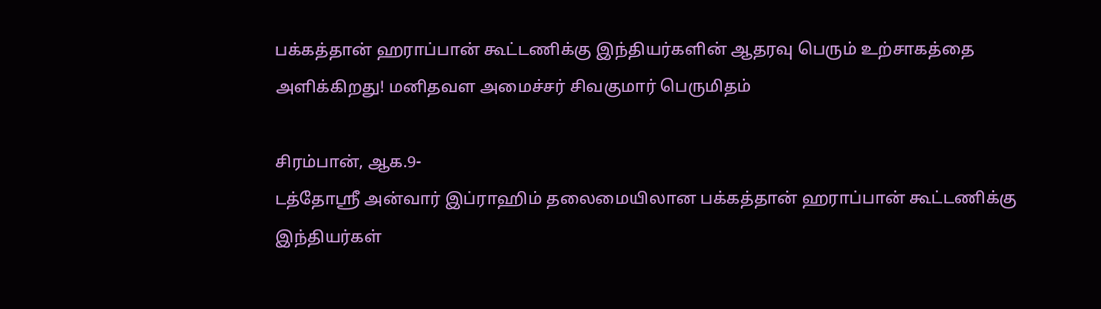பக்கத்தான் ஹராப்பான் கூட்டணிக்கு இந்தியர்களின் ஆதரவு பெரும் உற்சாகத்தை அளிக்கிறது! மனிதவள அமைச்சர் சிவகுமார் பெருமிதம்

சிரம்பான், ஆக.9-
டத்தோஸ்ரீ அன்வார் இப்ராஹிம் தலைமையிலான பக்கத்தான் ஹராப்பான் கூட்டணிக்கு இந்தியர்கள்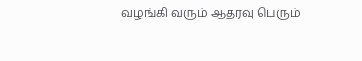வழங்கி வரும் ஆதரவு பெரும்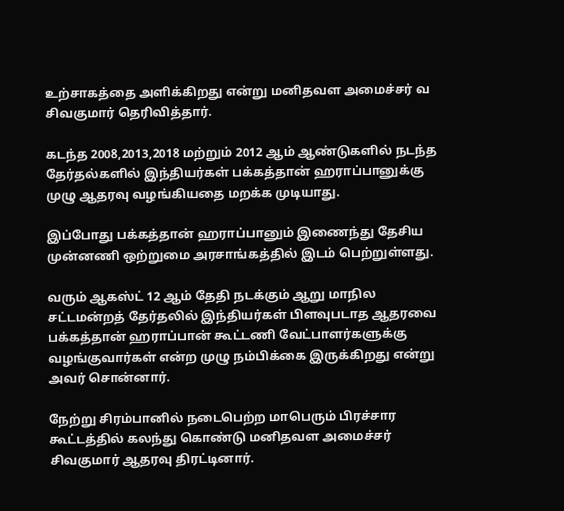உற்சாகத்தை அளிக்கிறது என்று மனிதவள அமைச்சர் வ சிவகுமார் தெரிவித்தார்.

கடந்த 2008,2013,2018 மற்றும் 2012 ஆம் ஆண்டுகளில் நடந்த தேர்தல்களில் இந்தியர்கள் பக்கத்தான் ஹராப்பானுக்கு முழு ஆதரவு வழங்கியதை மறக்க முடியாது.

இப்போது பக்கத்தான் ஹராப்பானும் இணைந்து தேசிய முன்னணி ஒற்றுமை அரசாங்கத்தில் இடம் பெற்றுள்ளது.

வரும் ஆகஸ்ட் 12 ஆம் தேதி நடக்கும் ஆறு மாநில சட்டமன்றத் தேர்தலில் இந்தியர்கள் பிளவுபடாத ஆதரவை பக்கத்தான் ஹராப்பான் கூட்டணி வேட்பாளர்களுக்கு வழங்குவார்கள் என்ற முழு நம்பிக்கை இருக்கிறது என்று அவர் சொன்னார்.

நேற்று சிரம்பானில் நடைபெற்ற மாபெரும் பிரச்சார கூட்டத்தில் கலந்து கொண்டு மனிதவள அமைச்சர் சிவகுமார் ஆதரவு திரட்டினார்.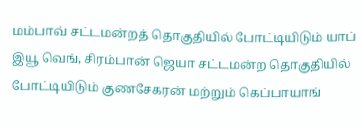மம்பாவ் சட்டமன்றத் தொகுதியில் போட்டியிடும் யாப் இயூ வெங், சிரம்பான் ஜெயா சட்டமன்ற தொகுதியில் போட்டியிடும் குணசேகரன் மற்றும் கெப்பாயாங்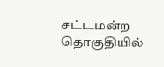சட்டமன்ற தொகுதியில்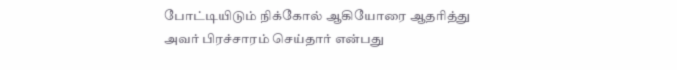போட்டியிடும் நிக்கோல் ஆகியோரை ஆதரித்து அவர் பிரச்சாரம் செய்தார் என்பது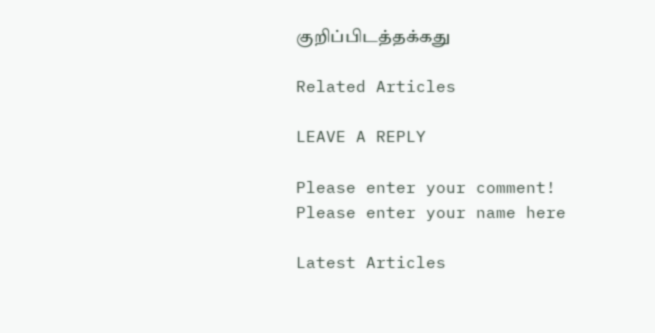குறிப்பிடத்தக்கது

Related Articles

LEAVE A REPLY

Please enter your comment!
Please enter your name here

Latest Articles